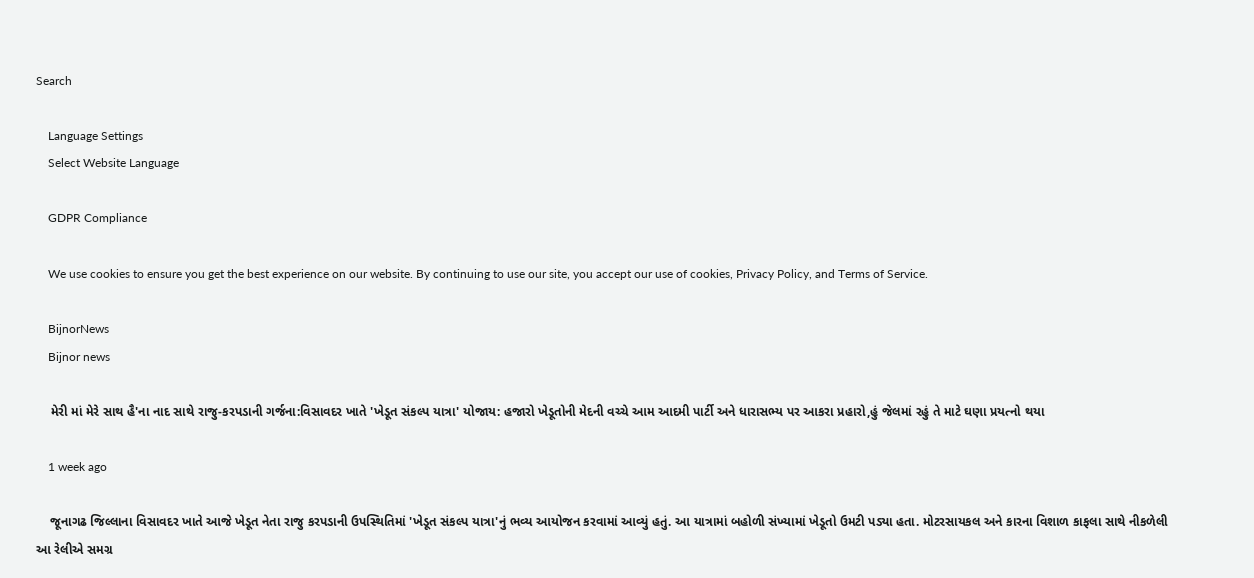Search

    Language Settings
    Select Website Language

    GDPR Compliance

    We use cookies to ensure you get the best experience on our website. By continuing to use our site, you accept our use of cookies, Privacy Policy, and Terms of Service.

    BijnorNews
    Bijnor news

    મેરી માં મેરે સાથ હૈ'ના નાદ સાથે રાજુ-કરપડાની ગર્જના:વિસાવદર ખાતે 'ખેડૂત સંકલ્પ યાત્રા' યોજાય: હજારો ખેડૂતોની મેદની વચ્ચે આમ આદમી પાર્ટી અને ધારાસભ્ય પર આકરા પ્રહારો,હું જેલમાં રહું તે માટે ઘણા પ્રયત્નો થયા

    1 week ago

    જૂનાગઢ જિલ્લાના વિસાવદર ખાતે આજે ખેડૂત નેતા રાજુ કરપડાની ઉપસ્થિતિમાં 'ખેડૂત સંકલ્પ યાત્રા'નું ભવ્ય આયોજન કરવામાં આવ્યું હતું. આ યાત્રામાં બહોળી સંખ્યામાં ખેડૂતો ઉમટી પડ્યા હતા. મોટરસાયકલ અને કારના વિશાળ કાફલા સાથે નીકળેલી આ રેલીએ સમગ્ર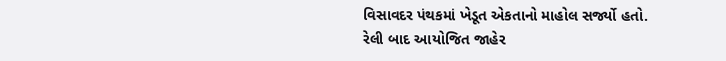વિસાવદર પંથકમાં ખેડૂત એકતાનો માહોલ સર્જ્યો હતો. રેલી બાદ આયોજિત જાહેર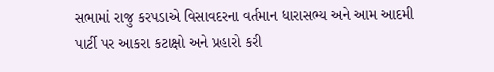સભામાં રાજુ કરપડાએ વિસાવદરના વર્તમાન ધારાસભ્ય અને આમ આદમી પાર્ટી પર આકરા કટાક્ષો અને પ્રહારો કરી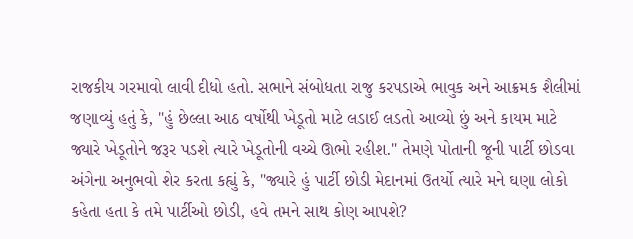રાજકીય ગરમાવો લાવી દીધો હતો. સભાને સંબોધતા રાજુ કરપડાએ ભાવુક અને આક્રમક શૈલીમાં જણાવ્યું હતું કે, "હું છેલ્લા આઠ વર્ષોથી ખેડૂતો માટે લડાઈ લડતો આવ્યો છું અને કાયમ માટે જ્યારે ખેડૂતોને જરૂર પડશે ત્યારે ખેડૂતોની વચ્ચે ઊભો રહીશ." તેમણે પોતાની જૂની પાર્ટી છોડવા અંગેના અનુભવો શેર કરતા કહ્યું કે, "જ્યારે હું પાર્ટી છોડી મેદાનમાં ઉતર્યો ત્યારે મને ઘણા લોકો કહેતા હતા કે તમે પાર્ટીઓ છોડી, હવે તમને સાથ કોણ આપશે?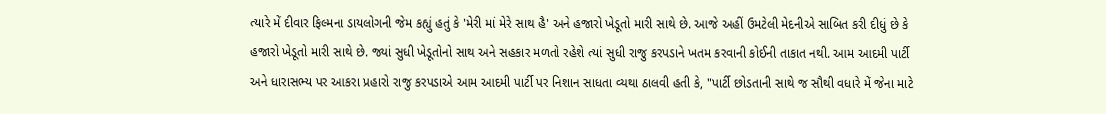ત્યારે મેં દીવાર ફિલ્મના ડાયલોગની જેમ કહ્યું હતું કે 'મેરી માં મેરે સાથ હૈ' અને હજારો ખેડૂતો મારી સાથે છે. આજે અહીં ઉમટેલી મેદનીએ સાબિત કરી દીધું છે કે હજારો ખેડૂતો મારી સાથે છે. જ્યાં સુધી ખેડૂતોનો સાથ અને સહકાર મળતો રહેશે ત્યાં સુધી રાજુ કરપડાને ખતમ કરવાની કોઈની તાકાત નથી. આમ આદમી પાર્ટી અને ધારાસભ્ય પર આકરા પ્રહારો રાજુ કરપડાએ આમ આદમી પાર્ટી પર નિશાન સાધતા વ્યથા ઠાલવી હતી કે, "પાર્ટી છોડતાની સાથે જ સૌથી વધારે મેં જેના માટે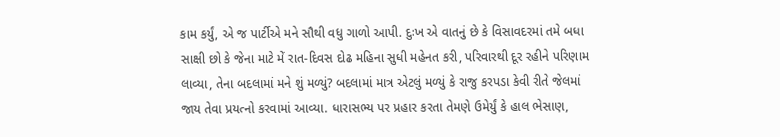કામ કર્યું, એ જ પાર્ટીએ મને સૌથી વધુ ગાળો આપી. દુઃખ એ વાતનું છે કે વિસાવદરમાં તમે બધા સાક્ષી છો કે જેના માટે મેં રાત-દિવસ દોઢ મહિના સુધી મહેનત કરી, પરિવારથી દૂર રહીને પરિણામ લાવ્યા, તેના બદલામાં મને શું મળ્યું? બદલામાં માત્ર એટલું મળ્યું કે રાજુ કરપડા કેવી રીતે જેલમાં જાય તેવા પ્રયત્નો કરવામાં આવ્યા. ધારાસભ્ય પર પ્રહાર કરતા તેમણે ઉમેર્યું કે હાલ ભેસાણ,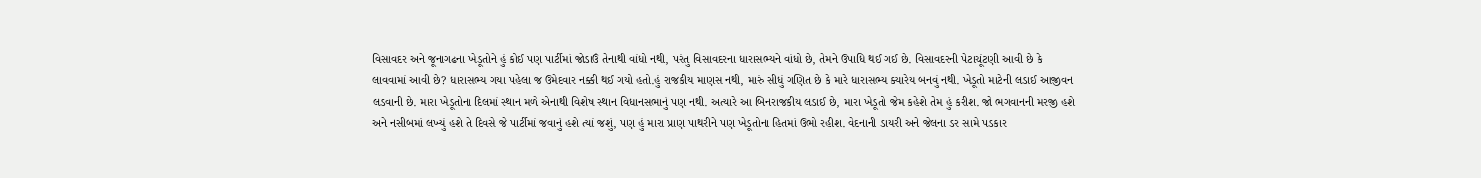વિસાવદર અને જૂનાગઢના ખેડૂતોને હું કોઈ પણ પાર્ટીમાં જોડાઉં તેનાથી વાંધો નથી, પરંતુ વિસાવદરના ધારાસભ્યને વાંધો છે, તેમને ઉપાધિ થઈ ગઈ છે. વિસાવદરની પેટાચૂંટણી આવી છે કે લાવવામાં આવી છે? ધારાસભ્ય ગયા પહેલા જ ઉમેદવાર નક્કી થઈ ગયો હતો.હું રાજકીય માણસ નથી, મારું સીધું ગણિત છે કે મારે ધારાસભ્ય ક્યારેય બનવું નથી. ખેડૂતો માટેની લડાઈ આજીવન લડવાની છે. મારા ખેડૂતોના દિલમાં સ્થાન મળે એનાથી વિશેષ સ્થાન વિધાનસભાનું પણ નથી. અત્યારે આ બિનરાજકીય લડાઈ છે, મારા ખેડૂતો જેમ કહેશે તેમ હું કરીશ. જો ભગવાનની મરજી હશે અને નસીબમાં લખ્યું હશે તે દિવસે જે પાર્ટીમાં જવાનું હશે ત્યાં જશું, પણ હું મારા પ્રાણ પાથરીને પણ ખેડૂતોના હિતમાં ઉભો રહીશ. વેદનાની ડાયરી અને જેલના ડર સામે પડકાર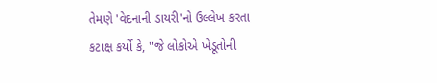તેમણે 'વેદનાની ડાયરી'નો ઉલ્લેખ કરતા કટાક્ષ કર્યો કે, "જે લોકોએ ખેડૂતોની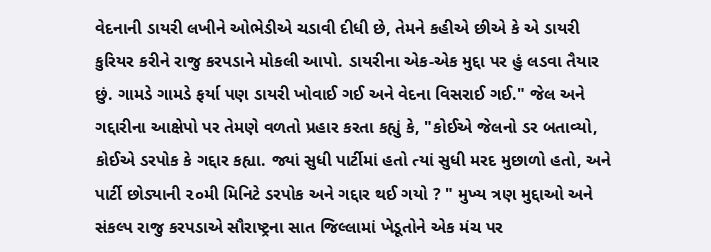વેદનાની ડાયરી લખીને ઓભેડીએ ચડાવી દીધી છે, તેમને કહીએ છીએ કે એ ડાયરી કુરિયર કરીને રાજુ કરપડાને મોકલી આપો. ડાયરીના એક-એક મુદ્દા પર હું લડવા તૈયાર છું. ગામડે ગામડે ફર્યા પણ ડાયરી ખોવાઈ ગઈ અને વેદના વિસરાઈ ગઈ." જેલ અને ગદ્દારીના આક્ષેપો પર તેમણે વળતો પ્રહાર કરતા કહ્યું કે, "કોઈએ જેલનો ડર બતાવ્યો, કોઈએ ડરપોક કે ગદ્દાર કહ્યા. જ્યાં સુધી પાર્ટીમાં હતો ત્યાં સુધી મરદ મુછાળો હતો, અને પાર્ટી છોડ્યાની ૨૦મી મિનિટે ડરપોક અને ગદ્દાર થઈ ગયો ? " મુખ્ય ત્રણ મુદ્દાઓ અને સંકલ્પ રાજુ કરપડાએ સૌરાષ્ટ્રના સાત જિલ્લામાં ખેડૂતોને એક મંચ પર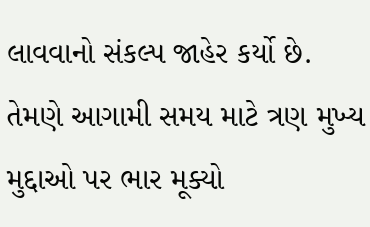લાવવાનો સંકલ્પ જાહેર કર્યો છે. તેમણે આગામી સમય માટે ત્રણ મુખ્ય મુદ્દાઓ પર ભાર મૂક્યો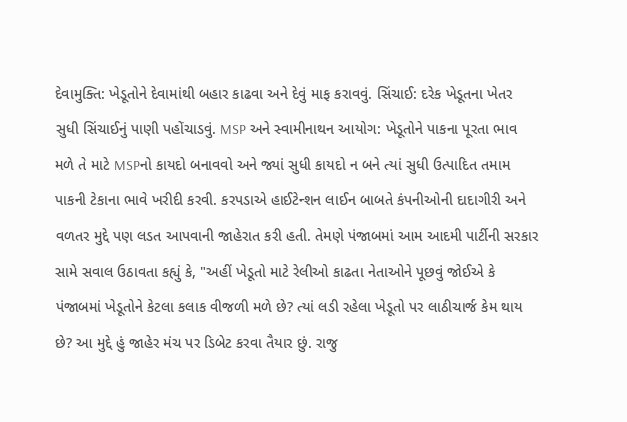દેવામુક્તિ: ખેડૂતોને દેવામાંથી બહાર કાઢવા અને દેવું માફ કરાવવું. સિંચાઈ: દરેક ખેડૂતના ખેતર સુધી સિંચાઈનું પાણી પહોંચાડવું. MSP અને સ્વામીનાથન આયોગ: ખેડૂતોને પાકના પૂરતા ભાવ મળે તે માટે MSPનો કાયદો બનાવવો અને જ્યાં સુધી કાયદો ન બને ત્યાં સુધી ઉત્પાદિત તમામ પાકની ટેકાના ભાવે ખરીદી કરવી. કરપડાએ હાઈટેન્શન લાઈન બાબતે કંપનીઓની દાદાગીરી અને વળતર મુદ્દે પણ લડત આપવાની જાહેરાત કરી હતી. તેમણે પંજાબમાં આમ આદમી પાર્ટીની સરકાર સામે સવાલ ઉઠાવતા કહ્યું કે, "અહીં ખેડૂતો માટે રેલીઓ કાઢતા નેતાઓને પૂછવું જોઈએ કે પંજાબમાં ખેડૂતોને કેટલા કલાક વીજળી મળે છે? ત્યાં લડી રહેલા ખેડૂતો પર લાઠીચાર્જ કેમ થાય છે? આ મુદ્દે હું જાહેર મંચ પર ડિબેટ કરવા તૈયાર છું. રાજુ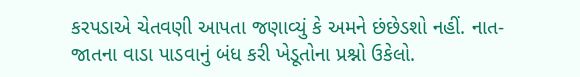કરપડાએ ચેતવણી આપતા જણાવ્યું કે અમને છંછેડશો નહીં. નાત-જાતના વાડા પાડવાનું બંધ કરી ખેડૂતોના પ્રશ્નો ઉકેલો.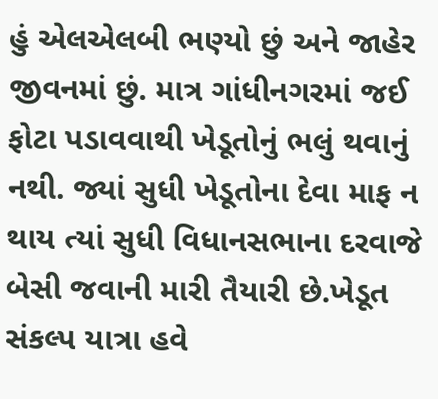હું એલએલબી ભણ્યો છું અને જાહેર જીવનમાં છું. માત્ર ગાંધીનગરમાં જઈ ફોટા પડાવવાથી ખેડૂતોનું ભલું થવાનું નથી. જ્યાં સુધી ખેડૂતોના દેવા માફ ન થાય ત્યાં સુધી વિધાનસભાના દરવાજે બેસી જવાની મારી તૈયારી છે.ખેડૂત સંકલ્પ યાત્રા હવે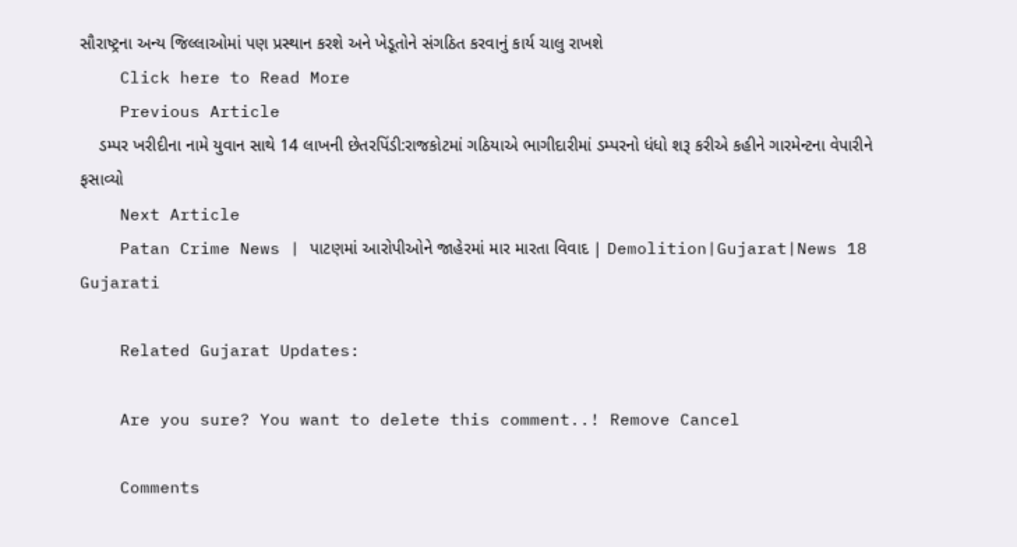સૌરાષ્ટ્રના અન્ય જિલ્લાઓમાં પણ પ્રસ્થાન કરશે અને ખેડૂતોને સંગઠિત કરવાનું કાર્ય ચાલુ રાખશે
    Click here to Read More
    Previous Article
    ડમ્પર ખરીદીના નામે યુવાન સાથે 14 લાખની છેતરપિંડી:રાજકોટમાં ગઠિયાએ ભાગીદારીમાં ડમ્પરનો ધંધો શરૂ કરીએ કહીને ગારમેન્ટના વેપારીને ફસાવ્યો
    Next Article
    Patan Crime News | પાટણમાં આરોપીઓને જાહેરમાં માર મારતા વિવાદ | Demolition|Gujarat|News 18 Gujarati

    Related Gujarat Updates:

    Are you sure? You want to delete this comment..! Remove Cancel

    Comments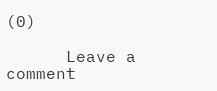(0)

      Leave a comment